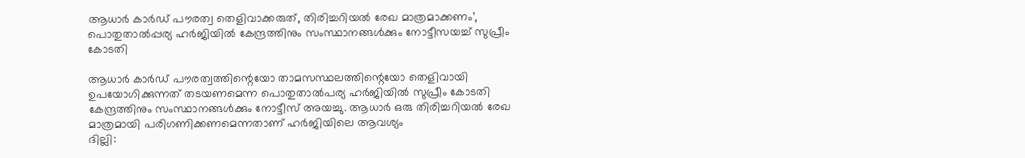ആധാര്‍ കാര്‍ഡ് പൗരത്വ തെളിവാക്കരുത്, തിരിച്ചറിയല്‍ രേഖ മാത്രമാക്കണം’, പൊതുതാല്‍പ്പര്യ ഹര്‍ജിയില്‍ കേന്ദ്രത്തിനും സംസ്ഥാനങ്ങള്‍ക്കും നോട്ടീസയച്ച് സുപ്രീം കോടതി

ആധാര്‍ കാര്‍ഡ് പൗരത്വത്തിന്റെയോ താമസസ്ഥലത്തിന്റെയോ തെളിവായി ഉപയോഗിക്കുന്നത് തടയണമെന്ന പൊതുതാല്‍പര്യ ഹര്‍ജിയില്‍ സുപ്രീം കോടതി കേന്ദ്രത്തിനും സംസ്ഥാനങ്ങള്‍ക്കും നോട്ടീസ് അയച്ചു. ആധാര്‍ ഒരു തിരിച്ചറിയല്‍ രേഖ മാത്രമായി പരിഗണിക്കണമെന്നതാണ് ഹര്‍ജിയിലെ ആവശ്യം
ദില്ലി: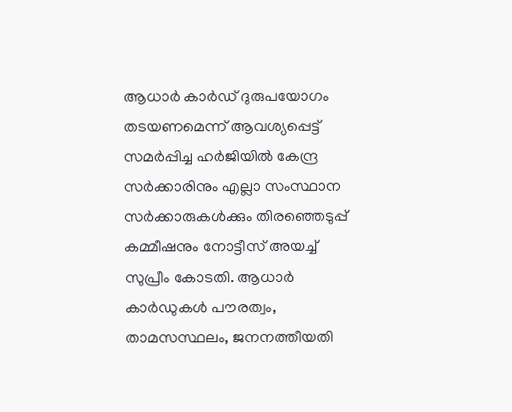ആധാര്‍ കാര്‍ഡ് ദുരുപയോഗം തടയണമെന്ന് ആവശ്യപ്പെട്ട് സമര്‍പ്പിച്ച ഹര്‍ജിയില്‍ കേന്ദ്ര സര്‍ക്കാരിനും എല്ലാ സംസ്ഥാന സര്‍ക്കാരുകള്‍ക്കും തിരഞ്ഞെടുപ്പ് കമ്മീഷനും നോട്ടീസ് അയച്ച് സുപ്രീം കോടതി. ആധാര്‍ കാര്‍ഡുകള്‍ പൗരത്വം, താമസസ്ഥലം, ജനനത്തീയതി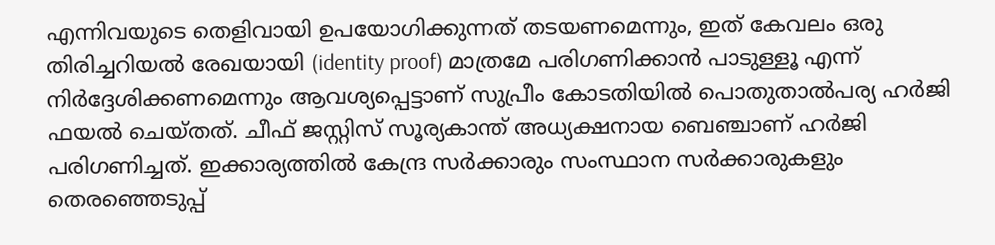എന്നിവയുടെ തെളിവായി ഉപയോഗിക്കുന്നത് തടയണമെന്നും, ഇത് കേവലം ഒരു തിരിച്ചറിയല്‍ രേഖയായി (identity proof) മാത്രമേ പരിഗണിക്കാന്‍ പാടുള്ളൂ എന്ന് നിര്‍ദ്ദേശിക്കണമെന്നും ആവശ്യപ്പെട്ടാണ് സുപ്രീം കോടതിയില്‍ പൊതുതാല്‍പര്യ ഹര്‍ജി ഫയല്‍ ചെയ്തത്. ചീഫ് ജസ്റ്റിസ് സൂര്യകാന്ത് അധ്യക്ഷനായ ബെഞ്ചാണ് ഹര്‍ജി പരിഗണിച്ചത്. ഇക്കാര്യത്തില്‍ കേന്ദ്ര സര്‍ക്കാരും സംസ്ഥാന സര്‍ക്കാരുകളും തെരഞ്ഞെടുപ്പ്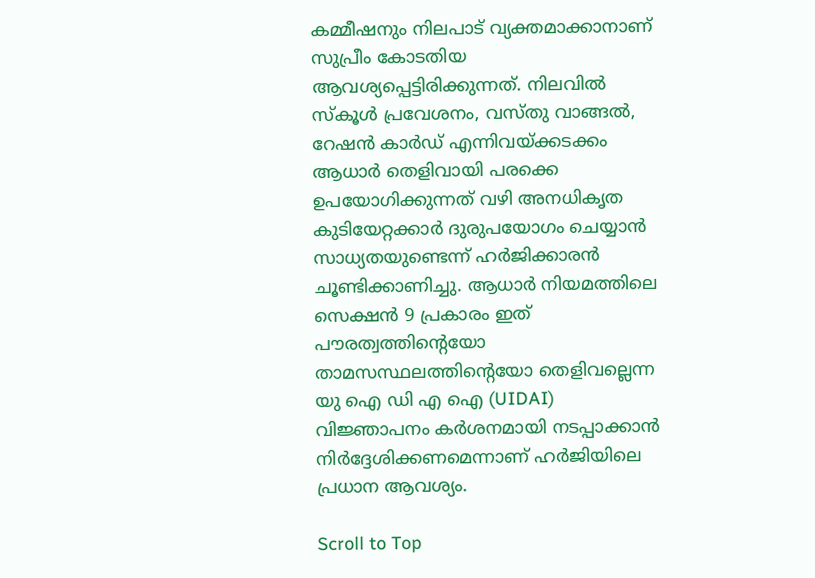കമ്മീഷനും നിലപാട് വ്യക്തമാക്കാനാണ് സുപ്രീം കോടതിയ ആവശ്യപ്പെട്ടിരിക്കുന്നത്. നിലവില്‍ സ്‌കൂള്‍ പ്രവേശനം, വസ്തു വാങ്ങല്‍, റേഷന്‍ കാര്‍ഡ് എന്നിവയ്ക്കടക്കം ആധാര്‍ തെളിവായി പരക്കെ ഉപയോഗിക്കുന്നത് വഴി അനധികൃത കുടിയേറ്റക്കാര്‍ ദുരുപയോഗം ചെയ്യാന്‍ സാധ്യതയുണ്ടെന്ന് ഹര്‍ജിക്കാരന്‍ ചൂണ്ടിക്കാണിച്ചു. ആധാര്‍ നിയമത്തിലെ സെക്ഷന്‍ 9 പ്രകാരം ഇത് പൗരത്വത്തിന്റെയോ താമസസ്ഥലത്തിന്റെയോ തെളിവല്ലെന്ന യു ഐ ഡി എ ഐ (UIDAI) വിജ്ഞാപനം കര്‍ശനമായി നടപ്പാക്കാന്‍ നിര്‍ദ്ദേശിക്കണമെന്നാണ് ഹര്‍ജിയിലെ പ്രധാന ആവശ്യം.

Scroll to Top